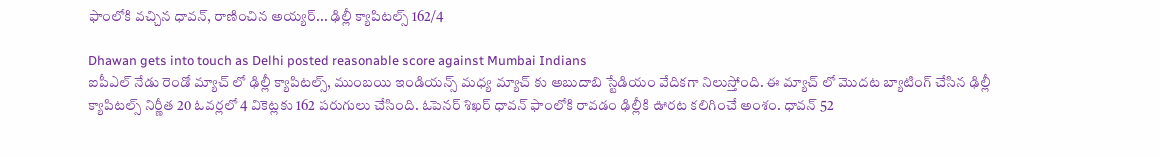ఫాంలోకి వచ్చిన ధావన్, రాణించిన అయ్యర్... ఢిల్లీ క్యాపిటల్స్ 162/4

Dhawan gets into touch as Delhi posted reasonable score against Mumbai Indians
ఐపీఎల్ నేడు రెండో మ్యాచ్ లో ఢిల్లీ క్యాపిటల్స్, ముంబయి ఇండియన్స్ మధ్య మ్యాచ్ కు అబుదాబి స్టేడియం వేదికగా నిలుస్తోంది. ఈ మ్యాచ్ లో మొదట బ్యాటింగ్ చేసిన ఢిల్లీ క్యాపిటల్స్ నిర్ణీత 20 ఓవర్లలో 4 వికెట్లకు 162 పరుగులు చేసింది. ఓపెనర్ శిఖర్ ధావన్ ఫాంలోకి రావడం ఢిల్లీకి ఊరట కలిగించే అంశం. ధావన్ 52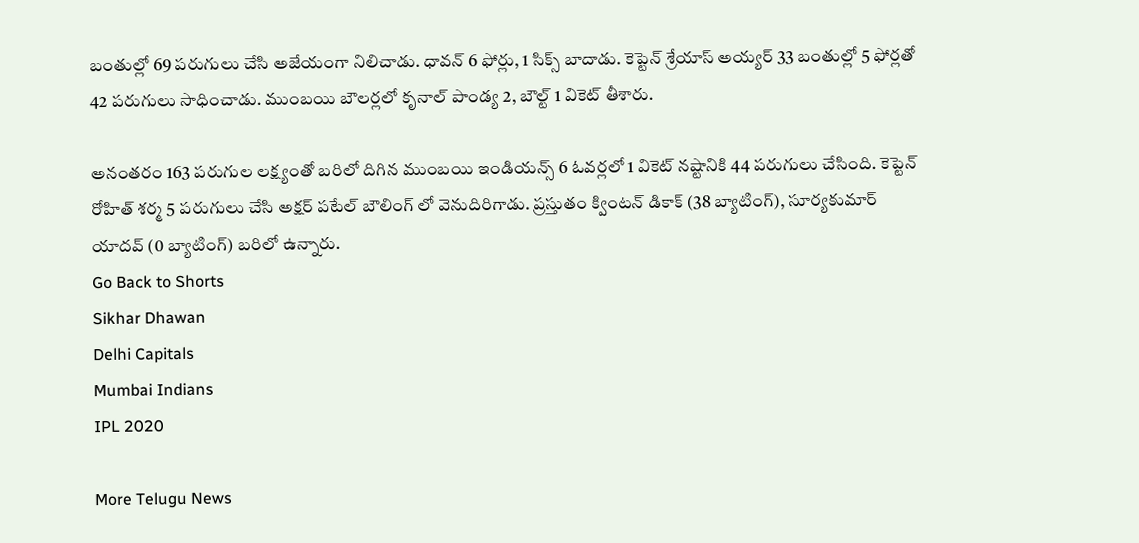బంతుల్లో 69 పరుగులు చేసి అజేయంగా నిలిచాడు. ధావన్ 6 ఫోర్లు, 1 సిక్స్ బాదాడు. కెప్టెన్ శ్రేయాస్ అయ్యర్ 33 బంతుల్లో 5 ఫోర్లతో 42 పరుగులు సాధించాడు. ముంబయి బౌలర్లలో కృనాల్ పాండ్య 2, బౌల్ట్ 1 వికెట్ తీశారు.

అనంతరం 163 పరుగుల లక్ష్యంతో బరిలో దిగిన ముంబయి ఇండియన్స్ 6 ఓవర్లలో 1 వికెట్ నష్టానికి 44 పరుగులు చేసింది. కెప్టెన్ రోహిత్ శర్మ 5 పరుగులు చేసి అక్షర్ పటేల్ బౌలింగ్ లో వెనుదిరిగాడు. ప్రస్తుతం క్వింటన్ డికాక్ (38 బ్యాటింగ్), సూర్యకుమార్ యాదవ్ (0 బ్యాటింగ్) బరిలో ఉన్నారు.
Go Back to Shorts
Sikhar Dhawan
Delhi Capitals
Mumbai Indians
IPL 2020

More Telugu News